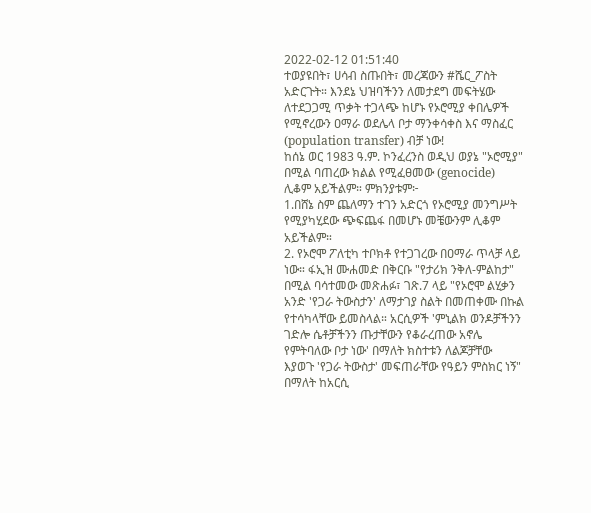2022-02-12 01:51:40
ተወያዩበት፣ ሀሳብ ስጡበት፣ መረጃውን #ሼር_ፖስት አድርጉት። እንደኔ ህዝባችንን ለመታደግ መፍትሄው ለተደጋጋሚ ጥቃት ተጋላጭ ከሆኑ የኦሮሚያ ቀበሌዎች የሚኖረውን ዐማራ ወደሌላ ቦታ ማንቀሳቀስ እና ማስፈር (population transfer) ብቻ ነው!
ከሰኔ ወር 1983 ዓ.ም. ኮንፈረንስ ወዲህ ወያኔ "ኦሮሚያ" በሚል ባጠረው ክልል የሚፈፀመው (genocide) ሊቆም አይችልም። ምክንያቱም፦
1.በሸኔ ስም ጨለማን ተገን አድርጎ የኦሮሚያ መንግሥት የሚያካሂደው ጭፍጨፋ በመሆኑ መቼውንም ሊቆም አይችልም።
2. የኦሮሞ ፖለቲካ ተቦክቶ የተጋገረው በዐማራ ጥላቻ ላይ ነው። ፋኢዝ ሙሐመድ በቅርቡ "የታሪክ ንቅለ-ምልከታ" በሚል ባሳተመው መጽሐፉ፣ ገጽ.7 ላይ "የኦሮሞ ልሂቃን አንድ 'የጋራ ትውስታን' ለማታገያ ስልት በመጠቀሙ በኩል የተሳካላቸው ይመስላል። አርሲዎች 'ምኒልክ ወንዶቻችንን ገድሎ ሴቶቻችንን ጡታቸውን የቆራረጠው አኖሌ የምትባለው ቦታ ነው' በማለት ክስተቱን ለልጆቻቸው እያወጉ 'የጋራ ትውስታ' መፍጠራቸው የዓይን ምስክር ነኝ" በማለት ከአርሲ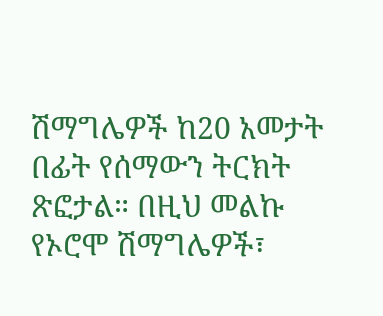ሽማግሌዎች ከ20 አመታት በፊት የሰማውን ትርክት ጽፎታል። በዚህ መልኩ የኦሮሞ ሽማግሌዎች፣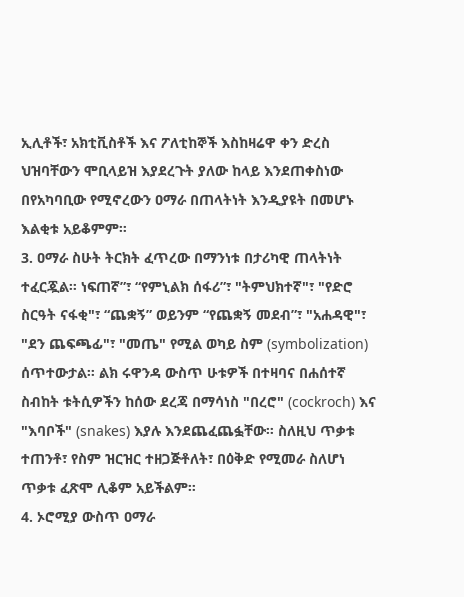ኢሊቶች፣ አክቲቪስቶች እና ፖለቲከኞች እስከዛሬዋ ቀን ድረስ ህዝባቸውን ሞቢላይዝ እያደረጉት ያለው ከላይ እንደጠቀስነው በየአካባቢው የሚኖረውን ዐማራ በጠላትነት እንዲያዩት በመሆኑ እልቂቱ አይቆምም።
3. ዐማራ ስሁት ትርክት ፈጥረው በማንነቱ በታሪካዊ ጠላትነት ተፈርጇል። ነፍጠኛ”፣ “የምኒልክ ሰፋሪ”፣ "ትምህክተኛ"፣ "የድሮ ስርዓት ናፋቂ"፣ “ጨቋኝ” ወይንም “የጨቋኝ መደብ”፣ "አሐዳዊ"፣ "ደን ጨፍጫፊ"፣ "መጤ" የሚል ወካይ ስም (symbolization) ሰጥተውታል። ልክ ሩዋንዳ ውስጥ ሁቱዎች በተዛባና በሐሰተኛ ስብከት ቱትሲዎችን ከሰው ደረጃ በማሳነስ "በረሮ" (cockroch) እና "እባቦች" (snakes) እያሉ እንደጨፈጨፏቸው። ስለዚህ ጥቃቱ ተጠንቶ፣ የስም ዝርዝር ተዘጋጅቶለት፣ በዕቅድ የሚመራ ስለሆነ ጥቃቱ ፈጽሞ ሊቆም አይችልም።
4. ኦሮሚያ ውስጥ ዐማራ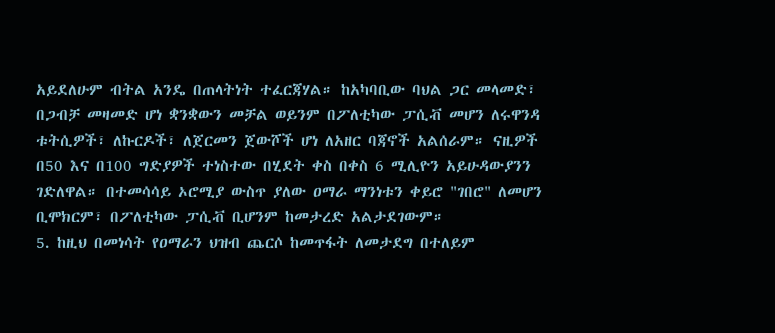አይደለሁም ብትል አንዴ በጠላትነት ተፈርጃሃል። ከአካባቢው ባህል ጋር መላመድ፣ በጋብቻ መዛመድ ሆነ ቋንቋውን መቻል ወይንም በፖለቲካው ፓሲቭ መሆን ለሩዋንዳ ቱትሲዎች፣ ለኩርዶች፣ ለጀርመን ጀውሾች ሆነ ለአዘር ባጃኖች አልሰራም። ናዚዎች በ50 እና በ100 ግድያዎች ተነስተው በሂደት ቀስ በቀስ 6 ሚሊዮን አይሁዳውያንን ገድለዋል። በተመሳሳይ ኦሮሚያ ውስጥ ያለው ዐማራ ማንነቱን ቀይሮ "ገበሮ" ለመሆን ቢሞክርም፣ በፖለቲካው ፓሲቭ ቢሆንም ከመታረድ አልታደገውም።
5. ከዚህ በመነሳት የዐማራን ህዝብ ጨርሶ ከመጥፋት ለመታደግ በተለይም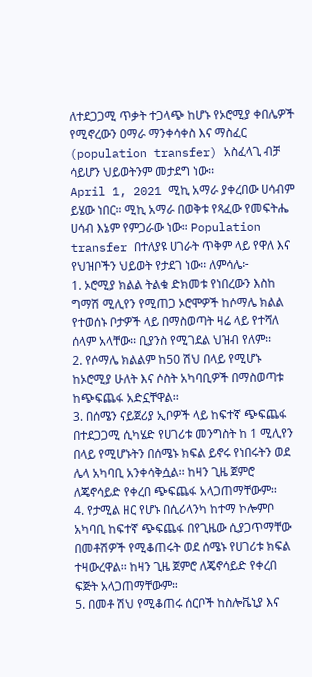ለተደጋጋሚ ጥቃት ተጋላጭ ከሆኑ የኦሮሚያ ቀበሌዎች የሚኖረውን ዐማራ ማንቀሳቀስ እና ማስፈር (population transfer) አስፈላጊ ብቻ ሳይሆን ህይወትንም መታደግ ነው፡፡
April 1, 2021 ሚኪ አማራ ያቀረበው ሀሳብም ይሄው ነበር። ሚኪ አማራ በወቅቱ የጻፈው የመፍትሔ ሀሳብ እኔም የምጋራው ነው። Population transfer በተለያዩ ሀገራት ጥቅም ላይ የዋለ እና የህዝቦችን ህይወት የታደገ ነው፡፡ ለምሳሌ፦
1. ኦሮሚያ ክልል ትልቁ ድክመቱ የነበረውን እስከ ግማሽ ሚሊየን የሚጠጋ ኦሮሞዎች ከሶማሌ ክልል የተወሰኑ ቦታዎች ላይ በማስወጣት ዛሬ ላይ የተሻለ ሰላም አላቸው፡፡ ቢያንስ የሚገደል ህዝብ የለም፡፡
2. የሶማሌ ክልልም ከ50 ሽህ በላይ የሚሆኑ ከኦሮሚያ ሁለት እና ሶስት አካባቢዎች በማስወጣቱ ከጭፍጨፋ አድኗቸዋል፡፡
3. በሰሜን ናይጀሪያ ኢቦዎች ላይ ከፍተኛ ጭፍጨፋ በተደጋጋሚ ሲካሄድ የሀገሪቱ መንግስት ከ 1 ሚሊየን በላይ የሚሆኑትን በሰሜኑ ክፍል ይኖሩ የነበሩትን ወደ ሌላ አካባቢ አንቀሳቅሷል፡፡ ከዛን ጊዜ ጀምሮ ለጄኖሳይድ የቀረበ ጭፍጨፋ አላጋጠማቸውም፡፡
4. የታሚል ዘር የሆኑ በሲሪላንካ ከተማ ኮሎምቦ አካባቢ ከፍተኛ ጭፍጨፋ በየጊዜው ሲያጋጥማቸው በመቶሽዎች የሚቆጠሩት ወደ ሰሜኑ የሀገሪቱ ክፍል ተዛውረዋል፡፡ ከዛን ጊዜ ጀምሮ ለጄኖሳይድ የቀረበ ፍጅት አላጋጠማቸውም።
5. በመቶ ሽህ የሚቆጠሩ ሰርቦች ከስሎቬኒያ እና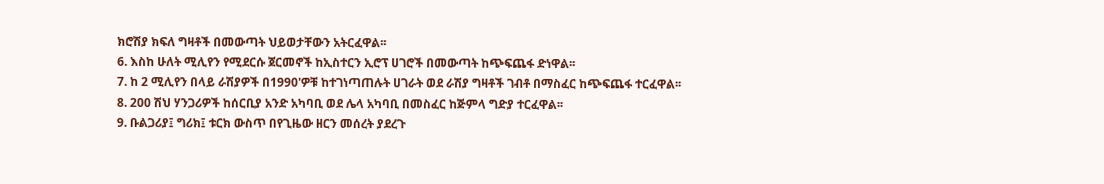ክሮሽያ ክፍለ ግዛቶች በመውጣት ህይወታቸውን አትርፈዋል፡፡
6. እስከ ሁለት ሚሊየን የሚደርሱ ጀርመኖች ከኢስተርን ኢሮፕ ሀገሮች በመውጣት ከጭፍጨፋ ድነዋል፡፡
7. ከ 2 ሚሊየን በላይ ራሽያዎች በ1990'ዎቹ ከተገነጣጠሉት ሀገራት ወደ ራሽያ ግዛቶች ገብቶ በማስፈር ከጭፍጨፋ ተርፈዋል፡፡
8. 200 ሽህ ሃንጋሪዎች ከሰርቢያ አንድ አካባቢ ወደ ሌላ አካባቢ በመስፈር ከጅምላ ግድያ ተርፈዋል፡፡
9. ቡልጋሪያ፤ ግሪክ፤ ቱርክ ውስጥ በየጊዜው ዘርን መሰረት ያደረጉ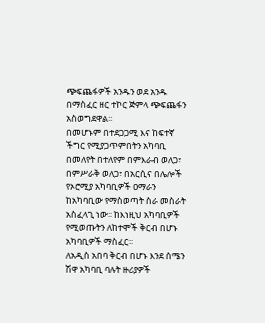ጭፍጨፋዎች አንዱን ወደ አንዱ በማስፈር ዘር ተኮር ጅምላ ጭፍጨፋን አስወግደዋል፡፡
በመሆኑም በተደጋጋሚ እና ከፍተኛ ችግር የሚያጋጥምበትን አካባቢ በመለየት በተለየም በምእራብ ወለጋ፣ በምሥራቅ ወለጋ፣ በአርሲና በሌሎች የኦሮሚያ አካባቢዎች ዐማራን ከአካባቢው የማስወጣት ስራ መስራት አስፈላጊ ነው፡፡ ከእነዚህ አካባቢዎች የሚወጡትን ለከተሞች ቅርብ በሆኑ አካባቢዎች ማስፈር፡፡
ለአዲስ አበባ ቅርብ በሆኑ እንደ ሰሜን ሽዋ አካባቢ ባሉት ዙሪያዎች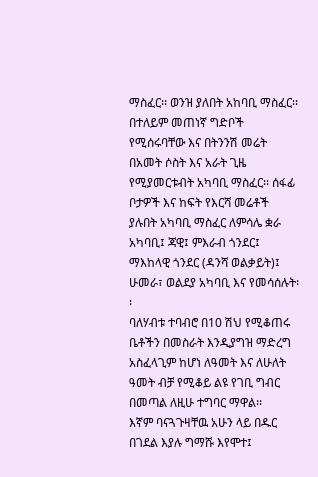ማስፈር፡፡ ወንዝ ያለበት አከባቢ ማስፈር፡፡ በተለይም መጠነኛ ግድቦች የሚሰሩባቸው እና በትንንሽ መሬት በአመት ሶስት እና አራት ጊዜ የሚያመርቱብት አካባቢ ማስፈር፡፡ ሰፋፊ ቦታዎች እና ከፍት የእርሻ መሬቶች ያሉበት አካባቢ ማስፈር ለምሳሌ ቋራ አካባቢ፤ ጃዊ፤ ምእራብ ጎንደር፤ ማእከላዊ ጎንደር (ዳንሻ ወልቃይት)፤ ሁመራ፣ ወልደያ አካባቢ እና የመሳሰሉት፡፡
ባለሃብቱ ተባብሮ በ10 ሽህ የሚቆጠሩ ቤቶችን በመስራት እንዲያግዝ ማድረግ አስፈላጊም ከሆነ ለዓመት እና ለሁለት ዓመት ብቻ የሚቆይ ልዩ የገቢ ግብር በመጣል ለዚሁ ተግባር ማዋል፡፡
እኛም ባናጓጉዛቸዉ አሁን ላይ በዱር በገደል እያሉ ግማሹ እየሞተ፤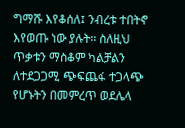ግማሹ እየቆሰለ፤ ንብረቱ ተበትኖ እየወጡ ነው ያሉት፡፡ ስለዚህ ጥቃቱን ማስቆም ካልቻልን ለተደጋጋሚ ጭፍጨፋ ተጋላጭ የሆኑትን በመምረጥ ወደሌላ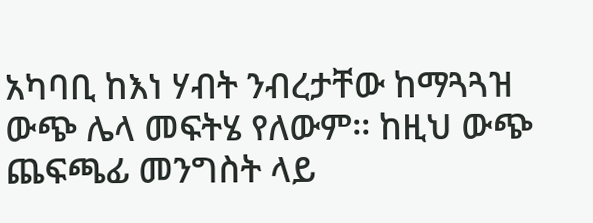አካባቢ ከእነ ሃብት ንብረታቸው ከማጓጓዝ ውጭ ሌላ መፍትሄ የለውም፡፡ ከዚህ ውጭ ጨፍጫፊ መንግስት ላይ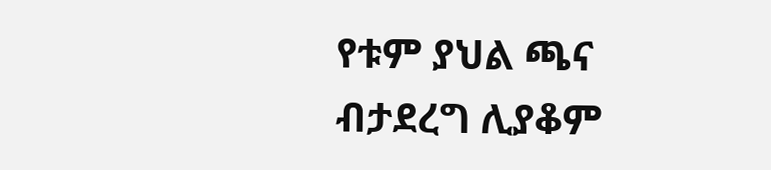የቱም ያህል ጫና ብታደረግ ሊያቆም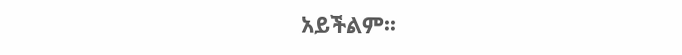አይችልም፡፡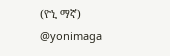(ዮኒ ማኛ)
@yonimaga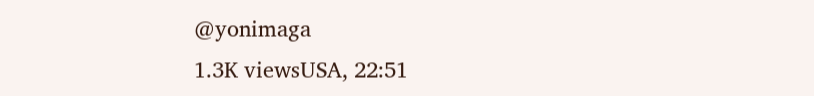@yonimaga
1.3K viewsUSA, 22:51